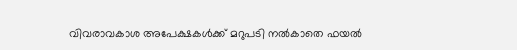വിവരാവകാശ അപേക്ഷകള്‍ക്ക് മറുപടി നല്‍കാതെ ഫയല്‍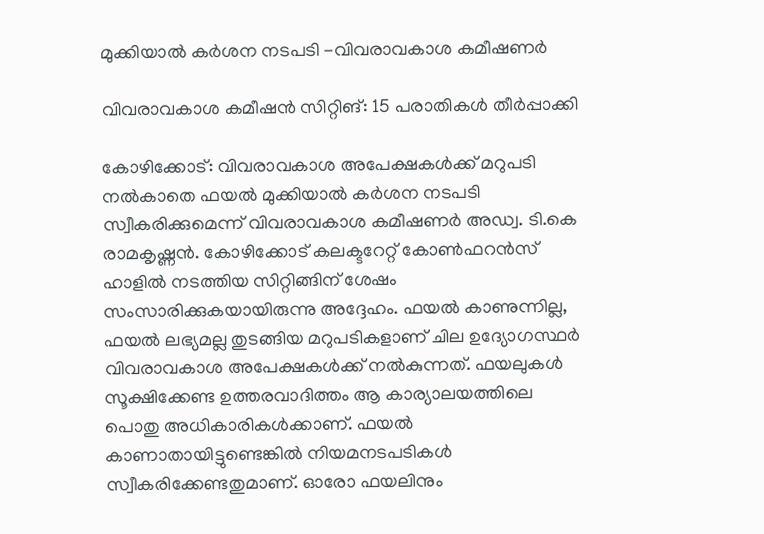മുക്കിയാല്‍ കര്‍ശന നടപടി -വിവരാവകാശ കമീഷണര്‍

വിവരാവകാശ കമീഷന്‍ സിറ്റിങ്: 15 പരാതികള്‍ തീര്‍പ്പാക്കി

കോഴിക്കോട്: വിവരാവകാശ അപേക്ഷകള്‍ക്ക് മറുപടി നല്‍കാതെ ഫയല്‍ മുക്കിയാല്‍ കര്‍ശന നടപടി സ്വീകരിക്കുമെന്ന് വിവരാവകാശ കമീഷണര്‍ അഡ്വ. ടി.കെ രാമകൃഷ്ണന്‍. കോഴിക്കോട് കലക്ടറേറ്റ് കോണ്‍ഫറന്‍സ് ഹാളില്‍ നടത്തിയ സിറ്റിങ്ങിന് ശേഷം സംസാരിക്കുകയായിരുന്നു അദ്ദേഹം. ഫയല്‍ കാണുന്നില്ല, ഫയല്‍ ലഭ്യമല്ല തുടങ്ങിയ മറുപടികളാണ് ചില ഉദ്യോഗസ്ഥര്‍ വിവരാവകാശ അപേക്ഷകള്‍ക്ക് നല്‍കുന്നത്. ഫയലുകള്‍ സൂക്ഷിക്കേണ്ട ഉത്തരവാദിത്തം ആ കാര്യാലയത്തിലെ പൊതു അധികാരികള്‍ക്കാണ്. ഫയല്‍ കാണാതായിട്ടുണ്ടെങ്കില്‍ നിയമനടപടികള്‍ സ്വീകരിക്കേണ്ടതുമാണ്. ഓരോ ഫയലിനും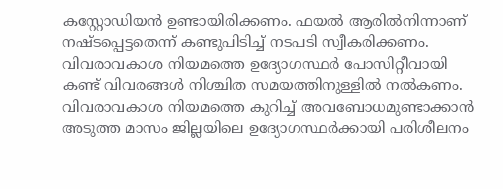കസ്റ്റോഡിയന്‍ ഉണ്ടായിരിക്കണം. ഫയല്‍ ആരില്‍നിന്നാണ് നഷ്ടപ്പെട്ടതെന്ന് കണ്ടുപിടിച്ച് നടപടി സ്വീകരിക്കണം. വിവരാവകാശ നിയമത്തെ ഉദ്യോഗസ്ഥര്‍ പോസിറ്റീവായി കണ്ട് വിവരങ്ങള്‍ നിശ്ചിത സമയത്തിനുള്ളില്‍ നല്‍കണം. വിവരാവകാശ നിയമത്തെ കുറിച്ച് അവബോധമുണ്ടാക്കാന്‍ അടുത്ത മാസം ജില്ലയിലെ ഉദ്യോഗസ്ഥര്‍ക്കായി പരിശീലനം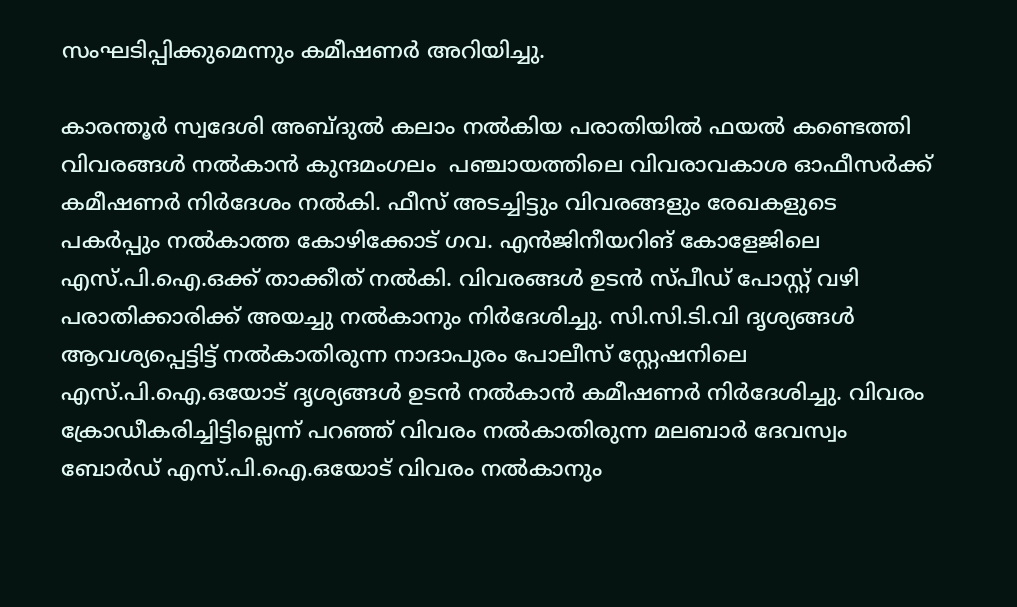സംഘടിപ്പിക്കുമെന്നും കമീഷണര്‍ അറിയിച്ചു.

കാരന്തൂര്‍ സ്വദേശി അബ്ദുല്‍ കലാം നല്‍കിയ പരാതിയില്‍ ഫയല്‍ കണ്ടെത്തി വിവരങ്ങള്‍ നല്‍കാന്‍ കുന്ദമംഗലം  പഞ്ചായത്തിലെ വിവരാവകാശ ഓഫീസര്‍ക്ക് കമീഷണര്‍ നിര്‍ദേശം നല്‍കി. ഫീസ് അടച്ചിട്ടും വിവരങ്ങളും രേഖകളുടെ പകര്‍പ്പും നല്‍കാത്ത കോഴിക്കോട് ഗവ. എന്‍ജിനീയറിങ് കോളേജിലെ എസ്.പി.ഐ.ഒക്ക് താക്കീത് നല്‍കി. വിവരങ്ങള്‍ ഉടന്‍ സ്പീഡ് പോസ്റ്റ് വഴി പരാതിക്കാരിക്ക് അയച്ചു നല്‍കാനും നിര്‍ദേശിച്ചു. സി.സി.ടി.വി ദൃശ്യങ്ങള്‍ ആവശ്യപ്പെട്ടിട്ട് നല്‍കാതിരുന്ന നാദാപുരം പോലീസ് സ്റ്റേഷനിലെ എസ്.പി.ഐ.ഒയോട് ദൃശ്യങ്ങള്‍ ഉടന്‍ നല്‍കാന്‍ കമീഷണര്‍ നിര്‍ദേശിച്ചു. വിവരം ക്രോഡീകരിച്ചിട്ടില്ലെന്ന് പറഞ്ഞ് വിവരം നല്‍കാതിരുന്ന മലബാര്‍ ദേവസ്വം ബോര്‍ഡ് എസ്.പി.ഐ.ഒയോട് വിവരം നല്‍കാനും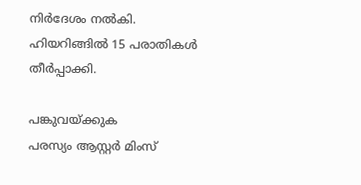നിര്‍ദേശം നല്‍കി. ഹിയറിങ്ങില്‍ 15 പരാതികള്‍ തീര്‍പ്പാക്കി.

പങ്കുവയ്ക്കുക
പരസ്യം ആസ്റ്റർ മിംസ്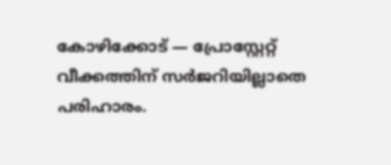കോഴിക്കോട് — പ്രോസ്റ്റേറ്റ് വീക്കത്തിന് സർജറിയില്ലാതെ പരിഹാരം.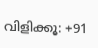വിളിക്കൂ: +91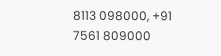8113 098000, +91 7561 809000